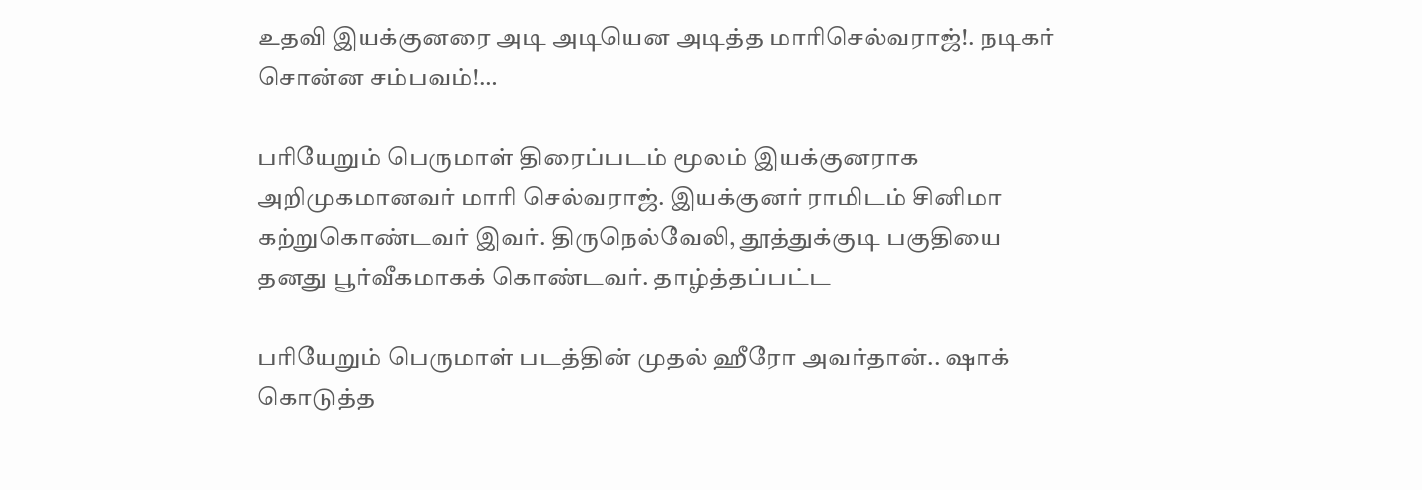உதவி இயக்குனரை அடி அடியென அடித்த மாரிசெல்வராஜ்!. நடிகர் சொன்ன சம்பவம்!…

பரியேறும் பெருமாள் திரைப்படம் மூலம் இயக்குனராக அறிமுகமானவர் மாரி செல்வராஜ். இயக்குனர் ராமிடம் சினிமா கற்றுகொண்டவர் இவர். திருநெல்வேலி, தூத்துக்குடி பகுதியை தனது பூர்வீகமாகக் கொண்டவர். தாழ்த்தப்பட்ட

பரியேறும் பெருமாள் படத்தின் முதல் ஹீரோ அவர்தான்.. ஷாக் கொடுத்த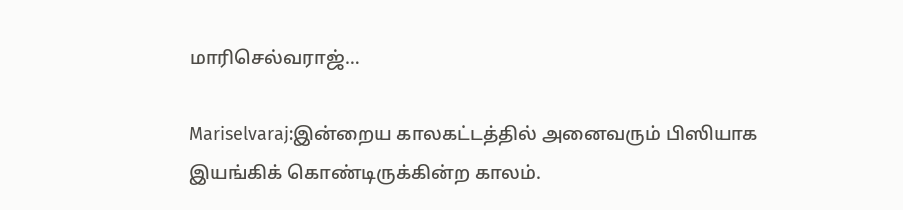மாரிசெல்வராஜ்…

Mariselvaraj:இன்றைய காலகட்டத்தில் அனைவரும் பிஸியாக இயங்கிக் கொண்டிருக்கின்ற காலம்.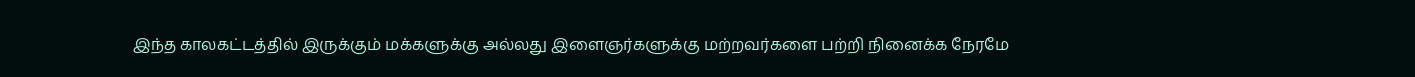இந்த காலகட்டத்தில் இருக்கும் மக்களுக்கு அல்லது இளைஞர்களுக்கு மற்றவர்களை பற்றி நினைக்க நேரமே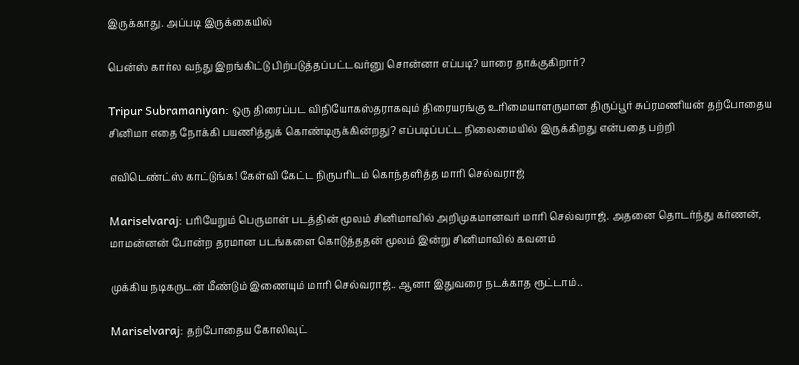இருக்காது. அப்படி இருக்கையில்

பென்ஸ் கார்ல வந்து இறங்கிட்டு பிற்படுத்தப்பட்டவர்னு சொன்னா எப்படி? யாரை தாக்குகிறார்?

Tripur Subramaniyan: ஒரு திரைப்பட விநியோகஸ்தராகவும் திரையரங்கு உரிமையாளருமான திருப்பூர் சுப்ரமணியன் தற்போதைய சினிமா எதை நோக்கி பயணித்துக் கொண்டிருக்கின்றது? எப்படிப்பட்ட நிலைமையில் இருக்கிறது என்பதை பற்றி

எவிடெண்ட்ஸ் காட்டுங்க! கேள்வி கேட்ட நிருபரிடம் கொந்தளித்த மாரி செல்வராஜ்

Mariselvaraj: பரியேறும் பெருமாள் படத்தின் மூலம் சினிமாவில் அறிமுகமானவர் மாரி செல்வராஜ். அதனை தொடர்ந்து கர்ணன், மாமன்னன் போன்ற தரமான படங்களை கொடுத்ததன் மூலம் இன்று சினிமாவில் கவனம்

முக்கிய நடிகருடன் மீண்டும் இணையும் மாரி செல்வராஜ்.. ஆனா இதுவரை நடக்காத ரூட்டாம்..

Mariselvaraj: தற்போதைய கோலிவுட்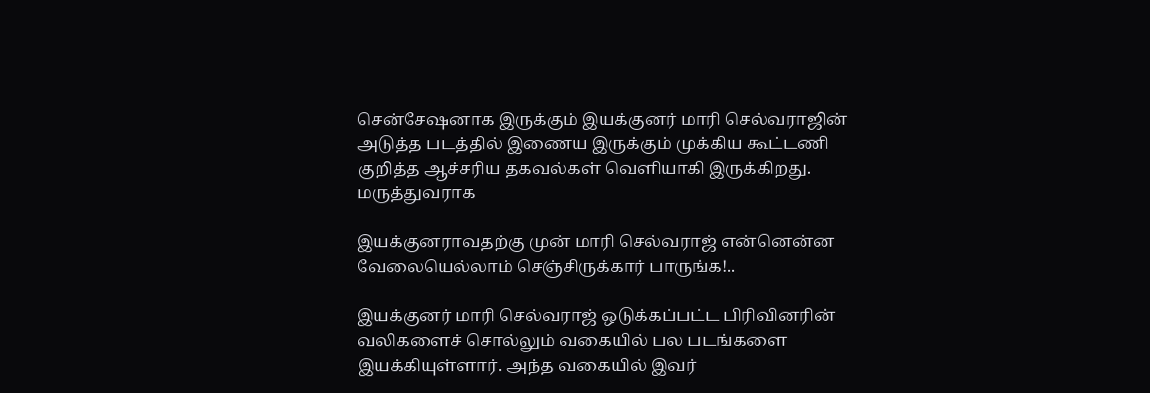சென்சேஷனாக இருக்கும் இயக்குனர் மாரி செல்வராஜின் அடுத்த படத்தில் இணைய இருக்கும் முக்கிய கூட்டணி குறித்த ஆச்சரிய தகவல்கள் வெளியாகி இருக்கிறது. மருத்துவராக

இயக்குனராவதற்கு முன் மாரி செல்வராஜ் என்னென்ன வேலையெல்லாம் செஞ்சிருக்கார் பாருங்க!..

இயக்குனர் மாரி செல்வராஜ் ஒடுக்கப்பட்ட பிரிவினரின் வலிகளைச் சொல்லும் வகையில் பல படங்களை இயக்கியுள்ளார். அந்த வகையில் இவர்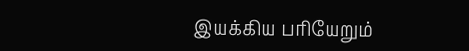இயக்கிய பரியேறும்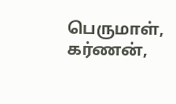பெருமாள், கர்ணன்,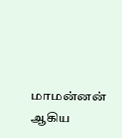மாமன்னன் ஆகிய